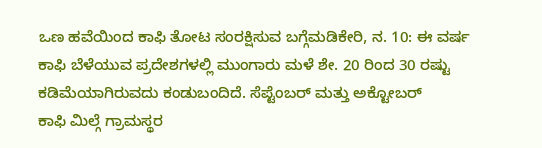ಒಣ ಹವೆಯಿಂದ ಕಾಫಿ ತೋಟ ಸಂರಕ್ಷಿಸುವ ಬಗ್ಗೆಮಡಿಕೇರಿ, ನ. 10: ಈ ವರ್ಷ ಕಾಫಿ ಬೆಳೆಯುವ ಪ್ರದೇಶಗಳಲ್ಲಿ ಮುಂಗಾರು ಮಳೆ ಶೇ. 20 ರಿಂದ 30 ರಷ್ಟು ಕಡಿಮೆಯಾಗಿರುವದು ಕಂಡುಬಂದಿದೆ. ಸೆಪ್ಟೆಂಬರ್ ಮತ್ತು ಅಕ್ಟೋಬರ್
ಕಾಫಿ ಮಿಲ್ಗೆ ಗ್ರಾಮಸ್ಥರ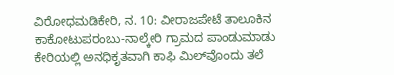ವಿರೋಧಮಡಿಕೇರಿ, ನ. 10: ವೀರಾಜಪೇಟೆ ತಾಲೂಕಿನ ಕಾಕೋಟುಪರಂಬು-ನಾಲ್ಕೇರಿ ಗ್ರಾಮದ ಪಾಂಡುಮಾಡು ಕೇರಿಯಲ್ಲಿ ಅನಧಿಕೃತವಾಗಿ ಕಾಫಿ ಮಿಲ್‍ವೊಂದು ತಲೆ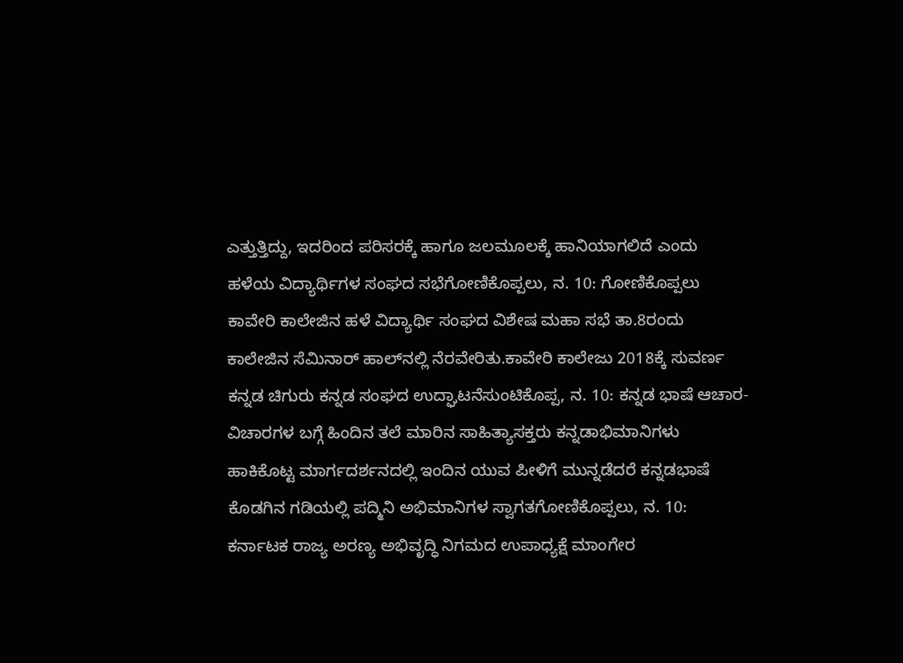ಎತ್ತುತ್ತಿದ್ದು, ಇದರಿಂದ ಪರಿಸರಕ್ಕೆ ಹಾಗೂ ಜಲಮೂಲಕ್ಕೆ ಹಾನಿಯಾಗಲಿದೆ ಎಂದು
ಹಳೆಯ ವಿದ್ಯಾರ್ಥಿಗಳ ಸಂಘದ ಸಭೆಗೋಣಿಕೊಪ್ಪಲು, ನ. 10: ಗೋಣಿಕೊಪ್ಪಲು ಕಾವೇರಿ ಕಾಲೇಜಿನ ಹಳೆ ವಿದ್ಯಾರ್ಥಿ ಸಂಘದ ವಿಶೇಷ ಮಹಾ ಸಭೆ ತಾ.8ರಂದು ಕಾಲೇಜಿನ ಸೆಮಿನಾರ್ ಹಾಲ್‍ನಲ್ಲಿ ನೆರವೇರಿತು.ಕಾವೇರಿ ಕಾಲೇಜು 2018ಕ್ಕೆ ಸುವರ್ಣ
ಕನ್ನಡ ಚಿಗುರು ಕನ್ನಡ ಸಂಘದ ಉದ್ಘಾಟನೆಸುಂಟಿಕೊಪ್ಪ, ನ. 10: ಕನ್ನಡ ಭಾಷೆ ಆಚಾರ-ವಿಚಾರಗಳ ಬಗ್ಗೆ ಹಿಂದಿನ ತಲೆ ಮಾರಿನ ಸಾಹಿತ್ಯಾಸಕ್ತರು ಕನ್ನಡಾಭಿಮಾನಿಗಳು ಹಾಕಿಕೊಟ್ಟ ಮಾರ್ಗದರ್ಶನದಲ್ಲಿ ಇಂದಿನ ಯುವ ಪೀಳಿಗೆ ಮುನ್ನಡೆದರೆ ಕನ್ನಡಭಾಷೆ
ಕೊಡಗಿನ ಗಡಿಯಲ್ಲಿ ಪದ್ಮಿನಿ ಅಭಿಮಾನಿಗಳ ಸ್ವಾಗತಗೋಣಿಕೊಪ್ಪಲು, ನ. 10: ಕರ್ನಾಟಕ ರಾಜ್ಯ ಅರಣ್ಯ ಅಭಿವೃದ್ಧಿ ನಿಗಮದ ಉಪಾಧ್ಯಕ್ಷೆ ಮಾಂಗೇರ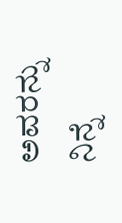ಅವರನ್ನು ನಿನ್ನೆ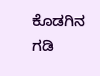ಕೊಡಗಿನ ಗಡಿ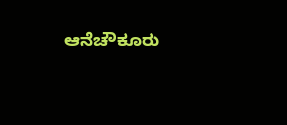ಆನೆಚೌಕೂರು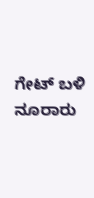ಗೇಟ್ ಬಳಿ ನೂರಾರು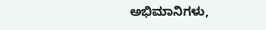ಅಭಿಮಾನಿಗಳು,